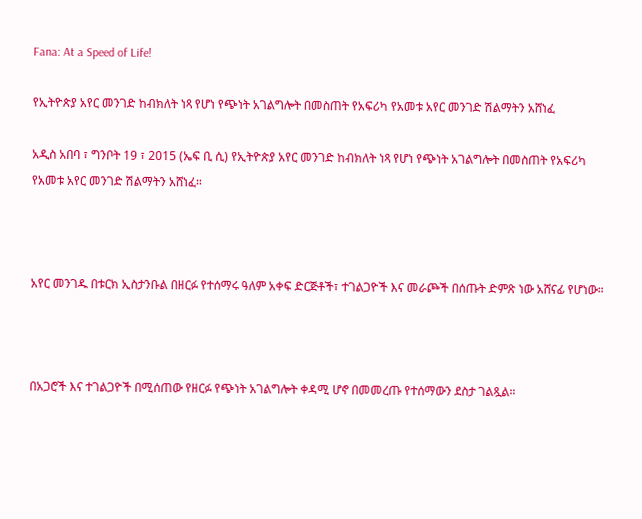Fana: At a Speed of Life!

የኢትዮጵያ አየር መንገድ ከብክለት ነጻ የሆነ የጭነት አገልግሎት በመስጠት የአፍሪካ የአመቱ አየር መንገድ ሽልማትን አሸነፈ

አዲስ አበባ ፣ ግንቦት 19 ፣ 2015 (ኤፍ ቢ ሲ) የኢትዮጵያ አየር መንገድ ከብክለት ነጻ የሆነ የጭነት አገልግሎት በመስጠት የአፍሪካ የአመቱ አየር መንገድ ሽልማትን አሸነፈ።



አየር መንገዱ በቱርክ ኢስታንቡል በዘርፉ የተሰማሩ ዓለም አቀፍ ድርጅቶች፣ ተገልጋዮች እና መራጮች በሰጡት ድምጽ ነው አሸናፊ የሆነው።



በአጋሮች እና ተገልጋዮች በሚሰጠው የዘርፉ የጭነት አገልግሎት ቀዳሚ ሆኖ በመመረጡ የተሰማውን ደስታ ገልጿል።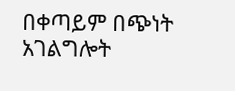በቀጣይም በጭነት አገልግሎት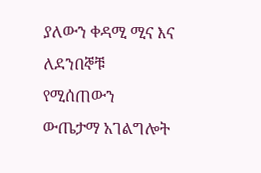ያለውን ቀዳሚ ሚና እና ለደንበኞቹ የሚሰጠውን ውጤታማ አገልግሎት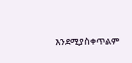እንደሚያስቀጥልም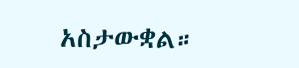አስታውቋል።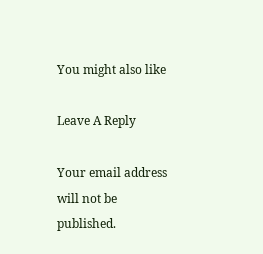You might also like

Leave A Reply

Your email address will not be published.